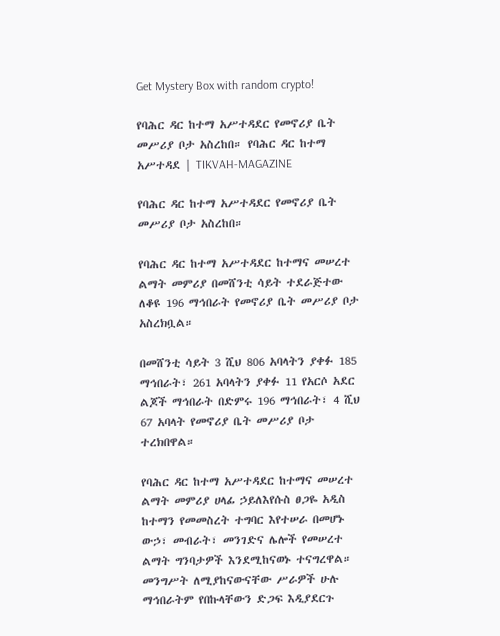Get Mystery Box with random crypto!

የባሕር ዳር ከተማ አሥተዳደር የመኖሪያ ቤት መሥሪያ ቦታ አስረከበ። የባሕር ዳር ከተማ አሥተዳደ | TIKVAH-MAGAZINE

የባሕር ዳር ከተማ አሥተዳደር የመኖሪያ ቤት መሥሪያ ቦታ አስረከበ።

የባሕር ዳር ከተማ አሥተዳደር ከተማና መሠረተ ልማት መምሪያ በመሸንቲ ሳይት ተደራጅተው ለቆዩ 196 ማኅበራት የመኖሪያ ቤት መሥሪያ ቦታ አስረክቧል።

በመሸንቲ ሳይት 3 ሺህ 806 አባላትን ያቀፉ 185 ማኅበራት፣ 261 አባላትን ያቀፉ 11 የአርሶ አደር ልጆች ማኅበራት በድምሩ 196 ማኅበራት፣ 4 ሺህ 67 አባላት የመኖሪያ ቤት መሥሪያ ቦታ ተረክበዋል።

የባሕር ዳር ከተማ አሥተዳደር ከተማና መሠረተ ልማት መምሪያ ሀላፊ ኃይለእየሱስ ፀጋዬ አዲስ ከተማን የመመስረት ተግባር እየተሠራ በመሆኑ ውኃ፣ መብራት፣ መንገድና ሌሎች የመሠረተ ልማት ግንባታዎች እንደሚከናወኑ ተናግረዋል። መንግሥት ለሚያከናውናቸው ሥራዎች ሁሉ ማኅበራትም የበኩላቸውን ድጋፍ እዲያደርጉ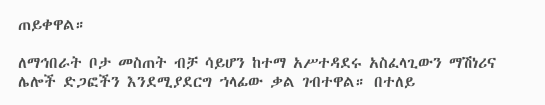ጠይቀዋል።

ለማኅበራት ቦታ መስጠት ብቻ ሳይሆን ከተማ አሥተዳደሩ አስፈላጊውን ማሽነሪና ሌሎች ድጋፎችን እንደሚያደርግ ኀላፊው ቃል ገብተዋል። በተለይ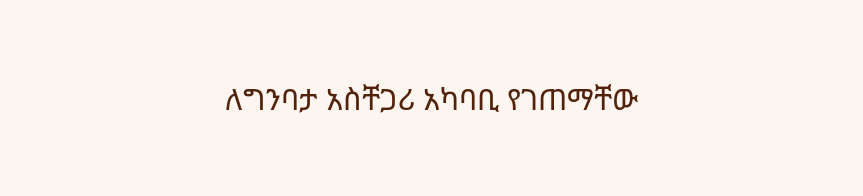ለግንባታ አስቸጋሪ አካባቢ የገጠማቸው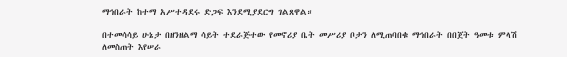ማኅበራት ከተማ አሥተዳደሩ ድጋፍ እንደሚያደርግ ገልጸዋል።

በተመሳሳይ ሁኔታ በዘንዘልማ ሳይት ተደራጅተው የመኖሪያ ቤት መሥሪያ ቦታን ለሚጠባበቁ ማኅበራት በበጀት ዓመቱ ምላሽ ለመስጠት እየሠራ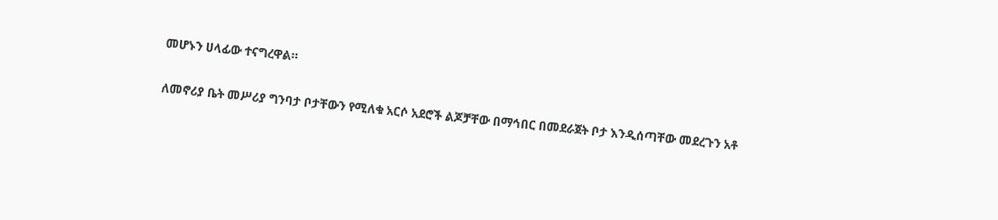መሆኑን ሀላፊው ተናግረዋል።

ለመኖሪያ ቤት መሥሪያ ግንባታ ቦታቸውን የሚለቁ አርሶ አደሮች ልጆቻቸው በማኅበር በመደራጀት ቦታ እንዲሰጣቸው መደረጉን አቶ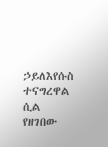ኃይለእየሱስ ተናግረዋል ሲል የዘገበው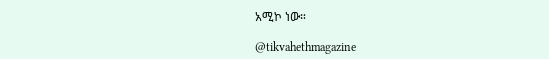አሚኮ ነው።

@tikvahethmagazine